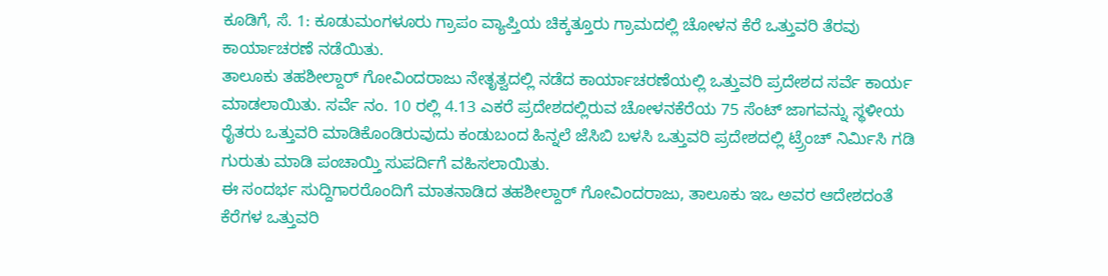ಕೂಡಿಗೆ, ಸೆ. 1: ಕೂಡುಮಂಗಳೂರು ಗ್ರಾಪಂ ವ್ಯಾಪ್ತಿಯ ಚಿಕ್ಕತ್ತೂರು ಗ್ರಾಮದಲ್ಲಿ ಚೋಳನ ಕೆರೆ ಒತ್ತುವರಿ ತೆರವು ಕಾರ್ಯಾಚರಣೆ ನಡೆಯಿತು.
ತಾಲೂಕು ತಹಶೀಲ್ದಾರ್ ಗೋವಿಂದರಾಜು ನೇತೃತ್ವದಲ್ಲಿ ನಡೆದ ಕಾರ್ಯಾಚರಣೆಯಲ್ಲಿ ಒತ್ತುವರಿ ಪ್ರದೇಶದ ಸರ್ವೆ ಕಾರ್ಯ ಮಾಡಲಾಯಿತು. ಸರ್ವೆ ನಂ. 10 ರಲ್ಲಿ 4.13 ಎಕರೆ ಪ್ರದೇಶದಲ್ಲಿರುವ ಚೋಳನಕೆರೆಯ 75 ಸೆಂಟ್ ಜಾಗವನ್ನು ಸ್ಥಳೀಯ ರೈತರು ಒತ್ತುವರಿ ಮಾಡಿಕೊಂಡಿರುವುದು ಕಂಡುಬಂದ ಹಿನ್ನಲೆ ಜೆಸಿಬಿ ಬಳಸಿ ಒತ್ತುವರಿ ಪ್ರದೇಶದಲ್ಲಿ ಟ್ರ್ರೆಂಚ್ ನಿರ್ಮಿಸಿ ಗಡಿ ಗುರುತು ಮಾಡಿ ಪಂಚಾಯ್ತಿ ಸುಪರ್ದಿಗೆ ವಹಿಸಲಾಯಿತು.
ಈ ಸಂದರ್ಭ ಸುದ್ದಿಗಾರರೊಂದಿಗೆ ಮಾತನಾಡಿದ ತಹಶೀಲ್ದಾರ್ ಗೋವಿಂದರಾಜು, ತಾಲೂಕು ಇಒ ಅವರ ಆದೇಶದಂತೆ ಕೆರೆಗಳ ಒತ್ತುವರಿ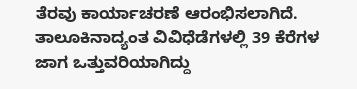ತೆರವು ಕಾರ್ಯಾಚರಣೆ ಆರಂಭಿಸಲಾಗಿದೆ. ತಾಲೂಕಿನಾದ್ಯಂತ ವಿವಿಧೆಡೆಗಳಲ್ಲಿ 39 ಕೆರೆಗಳ ಜಾಗ ಒತ್ತುವರಿಯಾಗಿದ್ದು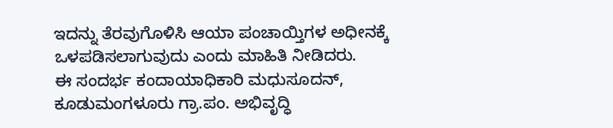ಇದನ್ನು ತೆರವುಗೊಳಿಸಿ ಆಯಾ ಪಂಚಾಯ್ತಿಗಳ ಅಧೀನಕ್ಕೆ ಒಳಪಡಿಸಲಾಗುವುದು ಎಂದು ಮಾಹಿತಿ ನೀಡಿದರು.
ಈ ಸಂದರ್ಭ ಕಂದಾಯಾಧಿಕಾರಿ ಮಧುಸೂದನ್, ಕೂಡುಮಂಗಳೂರು ಗ್ರಾ.ಪಂ. ಅಭಿವೃದ್ಧಿ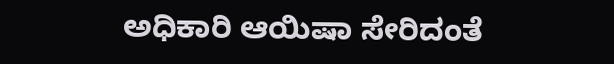ಅಧಿಕಾರಿ ಆಯಿಷಾ ಸೇರಿದಂತೆ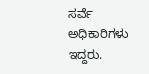ಸರ್ವೆ ಅಧಿಕಾರಿಗಳು ಇದ್ದರು.